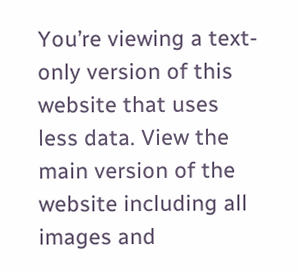You’re viewing a text-only version of this website that uses less data. View the main version of the website including all images and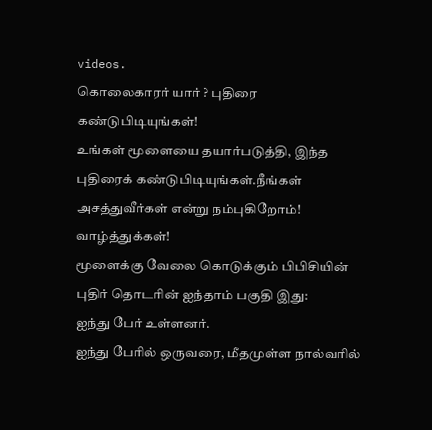videos.
கொலைகாரர் யார் ? புதிரை கண்டுபிடியுங்கள்!
உங்கள் மூளையை தயார்படுத்தி, இந்த புதிரைக் கண்டுபிடியுங்கள்.நீங்கள் அசத்துவீர்கள் என்று நம்புகிறோம்!
வாழ்த்துக்கள்!
மூளைக்கு வேலை கொடுக்கும் பிபிசியின் புதிர் தொடரின் ஐந்தாம் பகுதி இது:
ஐந்து பேர் உள்ளனர்.
ஐந்து பேரில் ஒருவரை, மீதமுள்ள நால்வரில்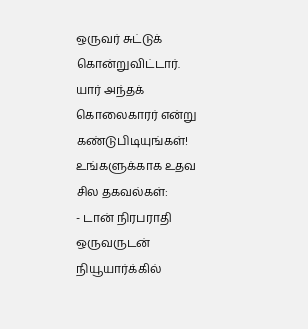ஒருவர் சுட்டுக் கொன்றுவிட்டார்.
யார் அந்தக் கொலைகாரர் என்று கண்டுபிடியுங்கள்!
உங்களுக்காக உதவ சில தகவல்கள்:
- டான் நிரபராதி ஒருவருடன் நியூயார்க்கில்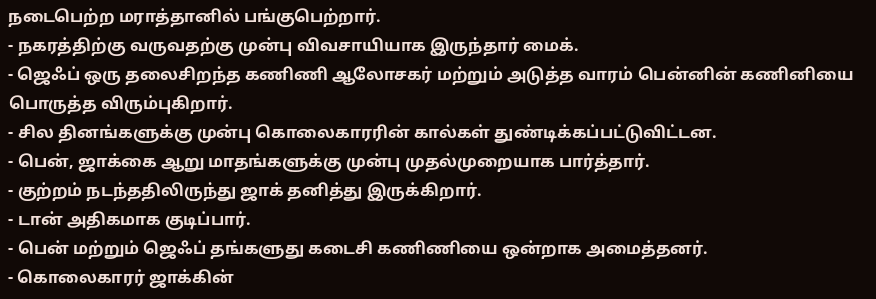நடைபெற்ற மராத்தானில் பங்குபெற்றார்.
- நகரத்திற்கு வருவதற்கு முன்பு விவசாயியாக இருந்தார் மைக்.
- ஜெஃப் ஒரு தலைசிறந்த கணிணி ஆலோசகர் மற்றும் அடுத்த வாரம் பென்னின் கணினியை பொருத்த விரும்புகிறார்.
- சில தினங்களுக்கு முன்பு கொலைகாரரின் கால்கள் துண்டிக்கப்பட்டுவிட்டன.
- பென், ஜாக்கை ஆறு மாதங்களுக்கு முன்பு முதல்முறையாக பார்த்தார்.
- குற்றம் நடந்ததிலிருந்து ஜாக் தனித்து இருக்கிறார்.
- டான் அதிகமாக குடிப்பார்.
- பென் மற்றும் ஜெஃப் தங்களுது கடைசி கணிணியை ஒன்றாக அமைத்தனர்.
- கொலைகாரர் ஜாக்கின்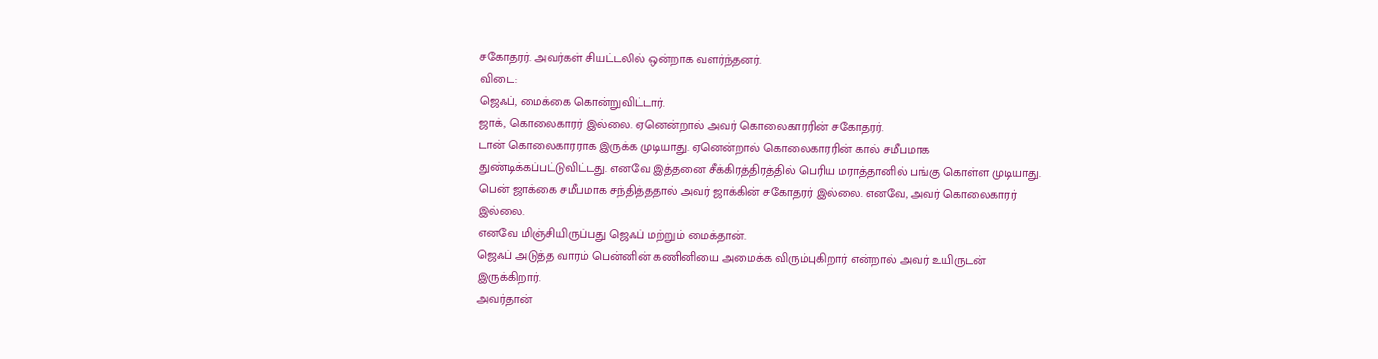சகோதரர். அவர்கள் சியட்டலில் ஒன்றாக வளர்ந்தனர்.
விடை:
ஜெஃப், மைக்கை கொன்றுவிட்டார்.
ஜாக், கொலைகாரர் இல்லை. ஏனென்றால் அவர் கொலைகாரரின் சகோதரர்.
டான் கொலைகாரராக இருக்க முடியாது. ஏனென்றால் கொலைகாரரின் கால் சமீபமாக துண்டிக்கப்பட்டுவிட்டது. எனவே இத்தனை சீக்கிரத்திரத்தில் பெரிய மராத்தானில் பங்கு கொள்ள முடியாது.
பென் ஜாக்கை சமீபமாக சந்தித்ததால் அவர் ஜாக்கின் சகோதரர் இல்லை. எனவே, அவர் கொலைகாரர் இல்லை.
எனவே மிஞ்சியிருப்பது ஜெஃப் மற்றும் மைக்தான்.
ஜெஃப் அடுத்த வாரம் பென்னின் கணினியை அமைக்க விரும்புகிறார் என்றால் அவர் உயிருடன் இருக்கிறார்.
அவர்தான்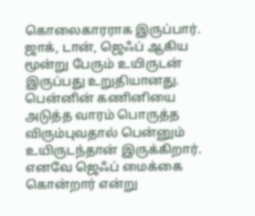கொலைகாரராக இருப்பார். ஜாக், டான், ஜெஃப் ஆகிய மூன்று பேரும் உயிருடன் இருப்பது உறுதியானது. பென்னின் கணினியை அடுத்த வாரம் பொருத்த விரும்புவதால் பென்னும் உயிருடந்தான் இருக்கிறார். எனவே ஜெஃப் மைக்கை கொன்றார் என்று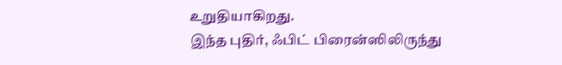உறுதியாகிறது.
இந்த புதிர், ஃபிட் பிரைன்ஸிலிருந்து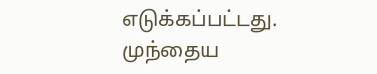எடுக்கப்பட்டது.
முந்தைய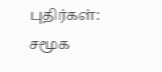புதிர்கள்:
சமூக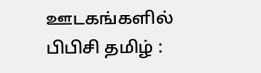ஊடகங்களில் பிபிசி தமிழ் :